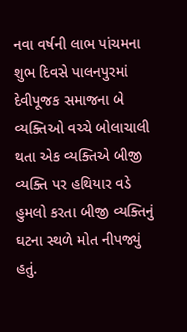નવા વર્ષની લાભ પાંચમના શુભ દિવસે પાલનપુરમાં દેવીપૂજક સમાજના બે વ્યક્તિઓ વચ્ચે બોલાચાલી થતા એક વ્યક્તિએ બીજી વ્યક્તિ પર હથિયાર વડે હુમલો કરતા બીજી વ્યક્તિનું ઘટના સ્થળે મોત નીપજ્યું હતું.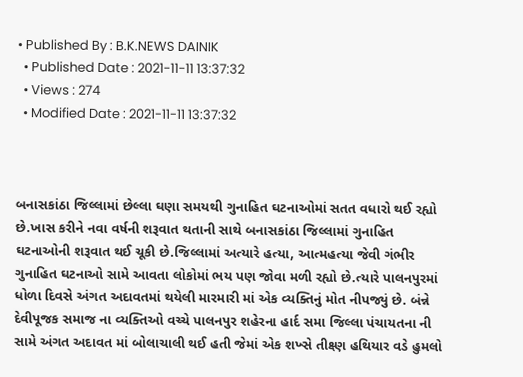• Published By : B.K.NEWS DAINIK
  • Published Date : 2021-11-11 13:37:32
  • Views : 274
  • Modified Date : 2021-11-11 13:37:32



બનાસકાંઠા જિલ્લામાં છેલ્લા ઘણા સમયથી ગુનાહિત ઘટનાઓમાં સતત વધારો થઈ રહ્યો છે.ખાસ કરીને નવા વર્ષની શરૂવાત થતાની સાથે બનાસકાંઠા જિલ્લામાં ગુનાહિત ઘટનાઓની શરૂવાત થઈ ચૂકી છે.જિલ્લામાં અત્યારે હત્યા, આત્મહત્યા જેવી ગંભીર ગુનાહિત ઘટનાઓ સામે આવતા લોકોમાં ભય પણ જોવા મળી રહ્યો છે.ત્યારે પાલનપુરમાં ધોળા દિવસે અંગત અદાવતમાં થયેલી મારમારી માં એક વ્યક્તિનું મોત નીપજ્યું છે. બંન્ને દેવીપૂજક સમાજ ના વ્યક્તિઓ વચ્ચે પાલનપુર શહેરના હાર્દ સમા જિલ્લા પંચાયતના ની સામે અંગત અદાવત માં બોલાચાલી થઈ હતી જેમાં એક શખ્સે તીક્ષ્ણ હથિયાર વડે હુમલો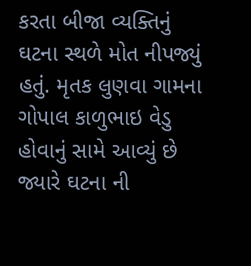કરતા બીજા વ્યક્તિનું ઘટના સ્થળે મોત નીપજ્યું હતું. મૃતક લુણવા ગામના ગોપાલ કાળુભાઇ વેડુ હોવાનું સામે આવ્યું છે જ્યારે ઘટના ની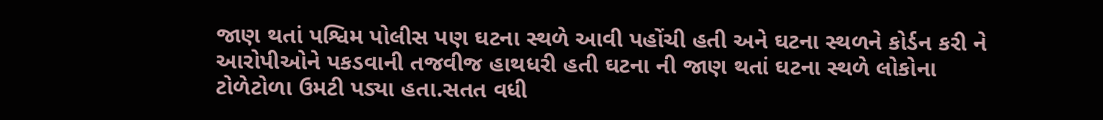જાણ થતાં પશ્વિમ પોલીસ પણ ઘટના સ્થળે આવી પહોંચી હતી અને ઘટના સ્થળને કોર્ડન કરી ને આરોપીઓને પકડવાની તજવીજ હાથધરી હતી ઘટના ની જાણ થતાં ઘટના સ્થળે લોકોના ટોળેટોળા ઉમટી પડ્યા હતા.સતત વધી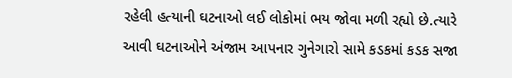રહેલી હત્યાની ઘટનાઓ લઈ લોકોમાં ભય જોવા મળી રહ્યો છે.ત્યારે આવી ઘટનાઓને અંજામ આપનાર ગુનેગારો સામે કડકમાં કડક સજા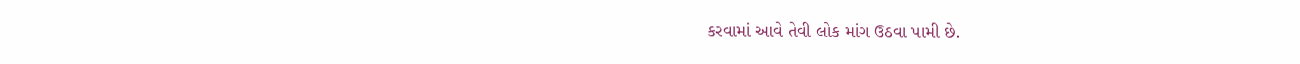કરવામાં આવે તેવી લોક માંગ ઉઠવા પામી છે.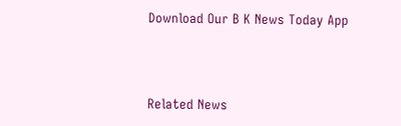Download Our B K News Today App



Related News